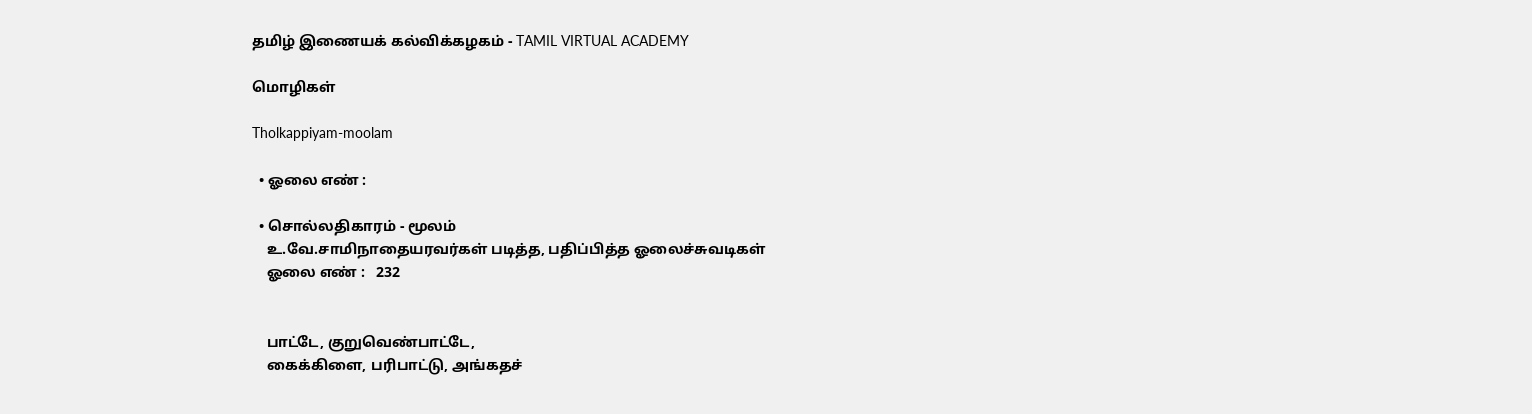தமிழ் இணையக் கல்விக்கழகம் - TAMIL VIRTUAL ACADEMY

மொழிகள்

Tholkappiyam-moolam

  • ஓலை எண் :

  • சொல்லதிகாரம் - மூலம்
    உ.வே.சாமிநாதையரவர்கள் படித்த, பதிப்பித்த ஓலைச்சுவடிகள்
    ஓலை எண் :   232


    பாட்டே, குறுவெண்பாட்டே,
    கைக்கிளை, பரிபாட்டு, அங்கதச்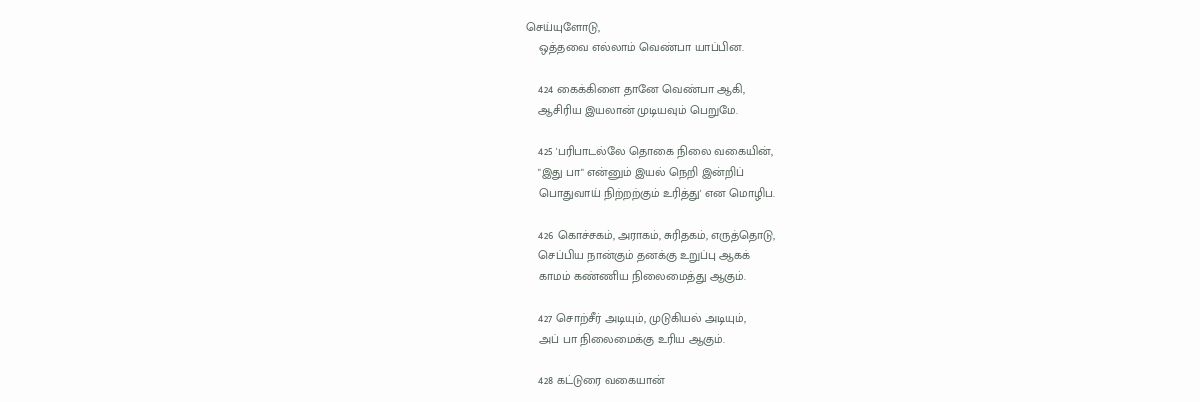செய்யுளோடு,
    ஒத்தவை எல்லாம் வெண்பா யாப்பின.

    424 கைக்கிளை தானே வெண்பா ஆகி,
    ஆசிரிய இயலான் முடியவும் பெறுமே.

    425 'பரிபாடல்லே தொகை நிலை வகையின்,
    "இது பா" என்னும் இயல் நெறி இன்றிப்
    பொதுவாய் நிற்றற்கும் உரித்து' என மொழிப.

    426 கொச்சகம், அராகம், சுரிதகம், எருத்தொடு,
    செப்பிய நான்கும் தனக்கு உறுப்பு ஆகக்
    காமம் கண்ணிய நிலைமைத்து ஆகும்.

    427 சொற்சீர் அடியும், முடுகியல் அடியும்,
    அப் பா நிலைமைக்கு உரிய ஆகும்.

    428 கட்டுரை வகையான்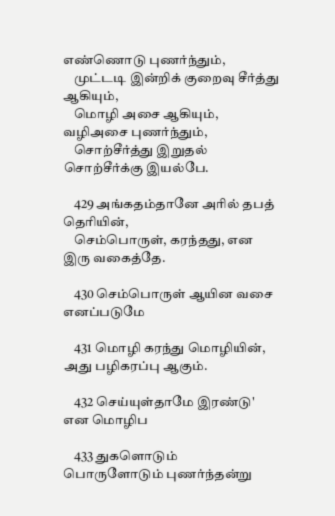எண்ணொடு புணர்ந்தும்,
    முட்டடி இன்றிக் குறைவு சீர்த்து ஆகியும்,
    மொழி அசை ஆகியும், வழிஅசை புணர்ந்தும்,
    சொற்சீர்த்து இறுதல் சொற்சீர்க்கு இயல்பே.

    429 அங்கதம்தானே அரில் தபத் தெரியின்,
    செம்பொருள், கரந்தது, என இரு வகைத்தே.

    430 செம்பொருள் ஆயின வசை எனப்படுமே

    431 மொழி கரந்து மொழியின், அது பழிகரப்பு ஆகும்.

    432 செய்யுள்தாமே இரண்டு' என மொழிப

    433 துகளொடும் பொருளோடும் புணர்ந்தன்று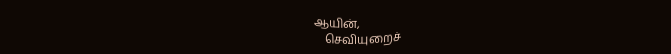ஆயின்,
    செவியுறைச்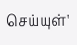செய்யுள்'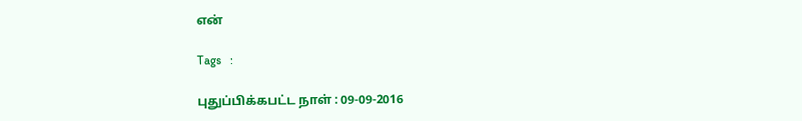என்

Tags   :

புதுப்பிக்கபட்ட நாள் : 09-09-2016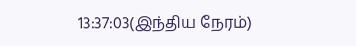13:37:03(இந்திய நேரம்)